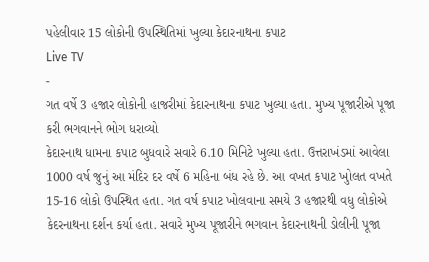પહેલીવાર 15 લોકોની ઉપસ્થિતિમાં ખુલ્યા કેદારનાથના કપાટ
Live TV
-
ગત વર્ષે 3 હજાર લોકોની હાજરીમાં કેદારનાથના કપાટ ખુલ્યા હતા. મુખ્ય પૂજારીએ પૂજા કરી ભગવાનને ભોગ ધરાવ્યો
કેદારનાથ ધામના કપાટ બુધવારે સવારે 6.10 મિનિટે ખુલ્યા હતા. ઉત્તરાખંડમાં આવેલા 1000 વર્ષ જુનું આ મંદિર દર વર્ષે 6 મહિના બંધ રહે છે. આ વખત કપાટ ખુોલત વખતે 15-16 લોકો ઉપસ્થિત હતા. ગત વર્ષ કપાટ ખોલવાના સમયે 3 હજારથી વધુ લોકોએ કેદરનાથના દર્શન કર્યા હતા. સવારે મુખ્ય પૂજારીને ભગવાન કેદારનાથની ડોલીની પૂજા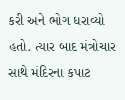કરી અને ભોગ ધરાવ્યો હતો. ત્યાર બાદ મંત્રોચાર સાથે મંદિરના કપાટ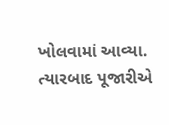ખોલવામાં આવ્યા. ત્યારબાદ પૂજારીએ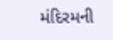મંદિરમની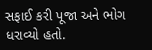સફાઈ કરી પૂજા અને ભોગ ધરાવ્યો હતો.